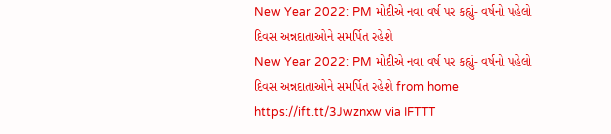New Year 2022: PM મોદીએ નવા વર્ષ પર કહ્યું- વર્ષનો પહેલો દિવસ અન્નદાતાઓને સમર્પિત રહેશે
New Year 2022: PM મોદીએ નવા વર્ષ પર કહ્યું- વર્ષનો પહેલો દિવસ અન્નદાતાઓને સમર્પિત રહેશે from home https://ift.tt/3Jwznxw via IFTTT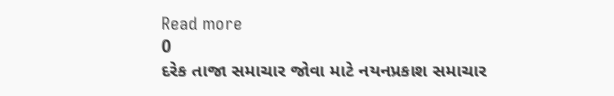Read more
0
દરેક તાજા સમાચાર જોવા માટે નયનપ્રકાશ સમાચાર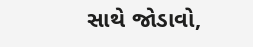સાથે જોડાવો,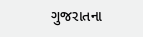ગુજરાતના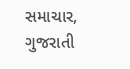સમાચાર, ગુજરાતી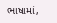ભાષામાં,